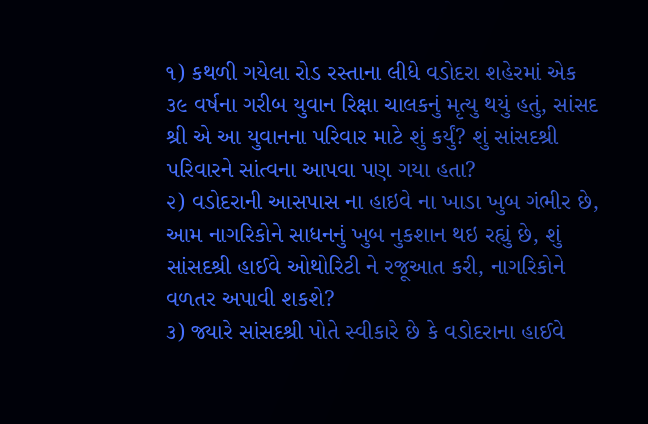૧) કથળી ગયેલા રોડ રસ્તાના લીધે વડોદરા શહેરમાં એક ૩૯ વર્ષના ગરીબ યુવાન રિક્ષા ચાલકનું મૃત્યુ થયું હતું, સાંસદ શ્રી એ આ યુવાનના પરિવાર માટે શું કર્યું? શું સાંસદશ્રી પરિવારને સાંત્વના આપવા પણ ગયા હતા?
૨) વડોદરાની આસપાસ ના હાઇવે ના ખાડા ખુબ ગંભીર છે, આમ નાગરિકોને સાધનનું ખુબ નુકશાન થઇ રહ્યું છે, શું સાંસદશ્રી હાઈવે ઓથોરિટી ને રજૂઆત કરી, નાગરિકોને વળતર અપાવી શકશે?
૩) જ્યારે સાંસદશ્રી પોતે સ્વીકારે છે કે વડોદરાના હાઈવે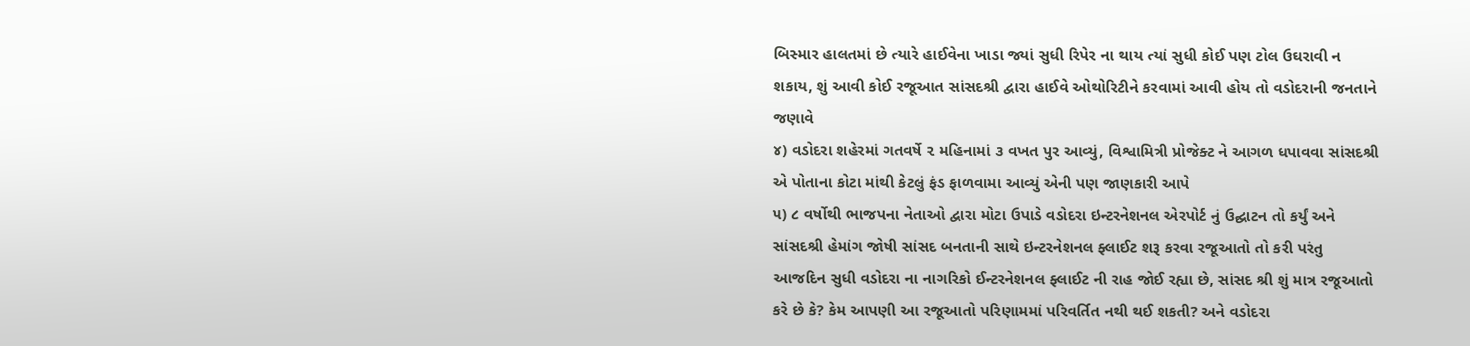બિસ્માર હાલતમાં છે ત્યારે હાઈવેના ખાડા જ્યાં સુધી રિપેર ના થાય ત્યાં સુધી કોઈ પણ ટોલ ઉઘરાવી ન શકાય, શું આવી કોઈ રજૂઆત સાંસદશ્રી દ્વારા હાઈવે ઓથોરિટીને કરવામાં આવી હોય તો વડોદરાની જનતાને જણાવે
૪) વડોદરા શહેરમાં ગતવર્ષે ૨ મહિનામાં ૩ વખત પુર આવ્યું, વિશ્વામિત્રી પ્રોજેક્ટ ને આગળ ધપાવવા સાંસદશ્રી એ પોતાના કોટા માંથી કેટલું ફંડ ફાળવામા આવ્યું એની પણ જાણકારી આપે
૫) ૮ વર્ષોથી ભાજપના નેતાઓ દ્વારા મોટા ઉપાડે વડોદરા ઇન્ટરનેશનલ એરપોર્ટ નું ઉદ્ઘાટન તો કર્યું અને સાંસદશ્રી હેમાંગ જોષી સાંસદ બનતાની સાથે ઇન્ટરનેશનલ ફ્લાઈટ શરૂ કરવા રજૂઆતો તો કરી પરંતુ આજદિન સુધી વડોદરા ના નાગરિકો ઈન્ટરનેશનલ ફ્લાઈટ ની રાહ જોઈ રહ્યા છે, સાંસદ શ્રી શું માત્ર રજૂઆતો કરે છે કે? કેમ આપણી આ રજૂઆતો પરિણામમાં પરિવર્તિત નથી થઈ શકતી? અને વડોદરા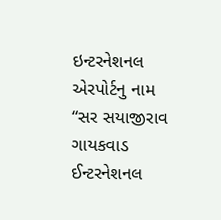ઇન્ટરનેશનલ એરપોર્ટનુ નામ “સર સયાજીરાવ ગાયકવાડ ઈન્ટરનેશનલ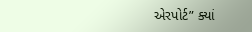એરપોર્ટ” ક્યાં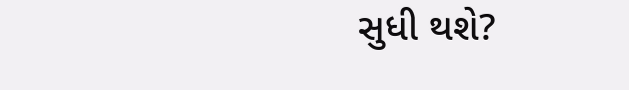સુધી થશે?